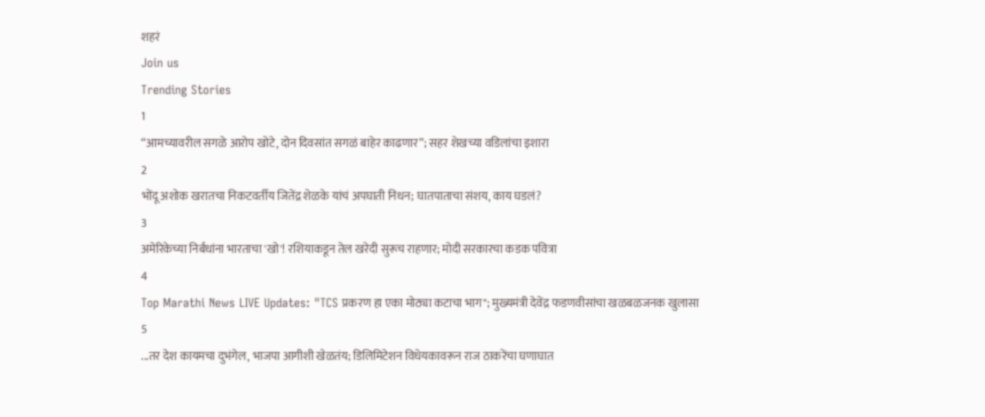शहरं
Join us
Trending Stories
1
“आमच्यावरील सगळे आरोप खोटे, दोन दिवसांत सगळं बाहेर काढणार”; सहर शेखच्या वडिलांचा इशारा
2
भोंदू अशोक खरातचा निकटवर्तीय जितेंद्र शेळके यांचं अपघाती निधन; घातपाताचा संशय, काय घडलं?
3
अमेरिकेच्या निर्बंधांना भारताचा 'खो'! रशियाकडून तेल खरेदी सुरूच राहणार; मोदी सरकारचा कडक पवित्रा
4
Top Marathi News LIVE Updates: "TCS प्रकरण हा एका मोठ्या कटाचा भाग"; मुख्यमंत्री देवेंद्र फडणवीसांचा खळबळजनक खुलासा
5
...तर देश कायमचा दुभंगेल, भाजपा आगीशी खेळतंय; डिलिमिटेशन विधेयकावरून राज ठाकरेंचा घणाघात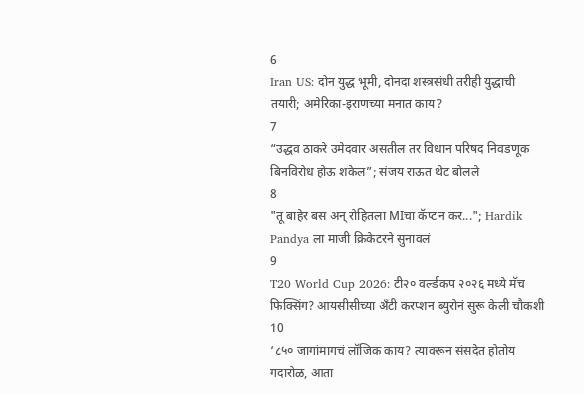6
Iran US: दोन युद्ध भूमी, दोनदा शस्त्रसंधी तरीही युद्धाची तयारी; अमेरिका-इराणच्या मनात काय?
7
“उद्धव ठाकरे उमेदवार असतील तर विधान परिषद निवडणूक बिनविरोध होऊ शकेल”; संजय राऊत थेट बोलले
8
"तू बाहेर बस अन् रोहितला MIचा कॅप्टन कर..."; Hardik Pandya ला माजी क्रिकेटरने सुनावलं
9
T20 World Cup 2026: टी२० वर्ल्डकप २०२६ मध्ये मॅच फिक्सिंग? आयसीसीच्या अँटी करप्शन ब्युरोनं सुरू केली चौकशी
10
‘८५० जागांमागचं लॉजिक काय? त्यावरून संसदेत होतोय गदारोळ, आता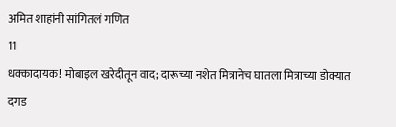अमित शाहांनी सांगितलं गणित
11
धक्कादायक! मोबाइल खरेदीतून वाद; दारूच्या नशेत मित्रानेच घातला मित्राच्या डोक्यात दगड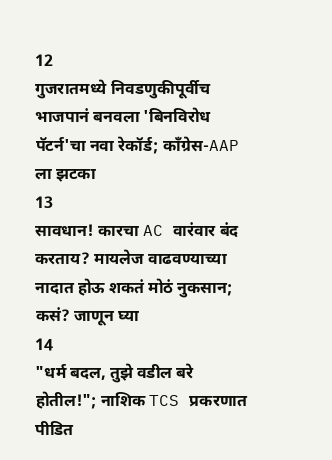12
गुजरातमध्ये निवडणुकीपूर्वीच भाजपानं बनवला 'बिनविरोध पॅटर्न'चा नवा रेकॉर्ड; काँग्रेस-AAP ला झटका
13
सावधान! कारचा AC वारंवार बंद करताय? मायलेज वाढवण्याच्या नादात होऊ शकतं मोठं नुकसान; कसं? जाणून घ्या
14
"धर्म बदल, तुझे वडील बरे होतील!"; नाशिक TCS प्रकरणात पीडित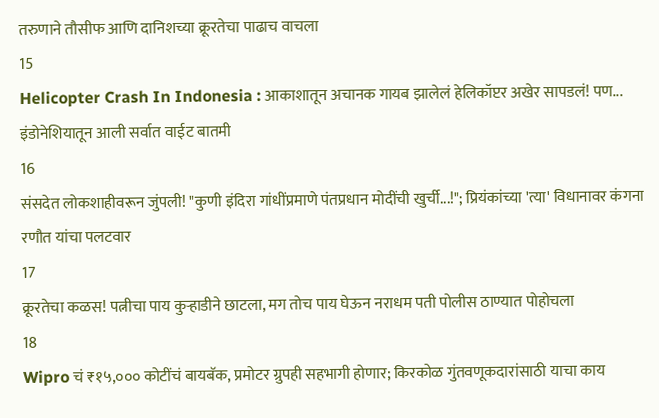तरुणाने तौसीफ आणि दानिशच्या क्रूरतेचा पाढाच वाचला
15
Helicopter Crash In Indonesia : आकाशातून अचानक गायब झालेलं हेलिकॉप्टर अखेर सापडलं! पण... इंडोनेशियातून आली सर्वात वाईट बातमी
16
संसदेत लोकशाहीवरून जुंपली! "कुणी इंदिरा गांधींप्रमाणे पंतप्रधान मोदींची खुर्ची...!"; प्रियंकांच्या 'त्या' विधानावर कंगना रणौत यांचा पलटवार
17
क्रूरतेचा कळस! पत्नीचा पाय कुऱ्हाडीने छाटला, मग तोच पाय घेऊन नराधम पती पोलीस ठाण्यात पोहोचला
18
Wipro चं ₹१५,००० कोटींचं बायबॅक, प्रमोटर ग्रुपही सहभागी होणार; किरकोळ गुंतवणूकदारांसाठी याचा काय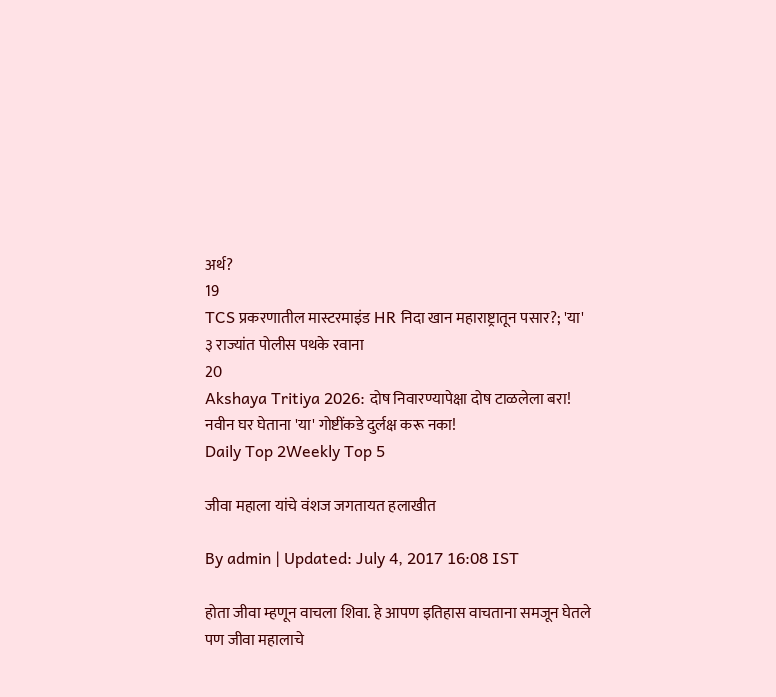अर्थ?
19
TCS प्रकरणातील मास्टरमाइंड HR निदा खान महाराष्ट्रातून पसार?; 'या' ३ राज्यांत पोलीस पथके रवाना
20
Akshaya Tritiya 2026: दोष निवारण्यापेक्षा दोष टाळलेला बरा! नवीन घर घेताना 'या' गोष्टींकडे दुर्लक्ष करू नका!
Daily Top 2Weekly Top 5

जीवा महाला यांचे वंशज जगतायत हलाखीत

By admin | Updated: July 4, 2017 16:08 IST

होता जीवा म्हणून वाचला शिवा. हे आपण इतिहास वाचताना समजून घेतले पण जीवा महालाचे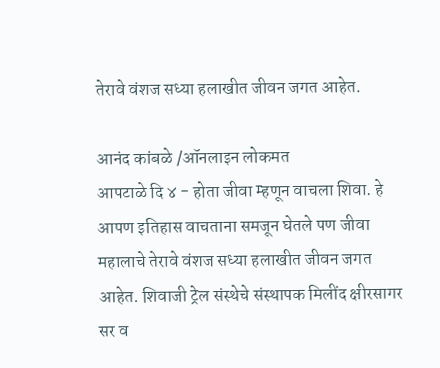तेरावे वंशज सध्या हलाखीत जीवन जगत आहेत.

आनंद कांबळे /ऑनलाइन लोकमत
आपटाळे दि ४ - होता जीवा म्हणून वाचला शिवा. हे आपण इतिहास वाचताना समजून घेतले पण जीवा महालाचे तेरावे वंशज सध्या हलाखीत जीवन जगत आहेत. शिवाजी ट्रेल संस्थेचे संस्थापक मिलींद क्षीरसागर सर व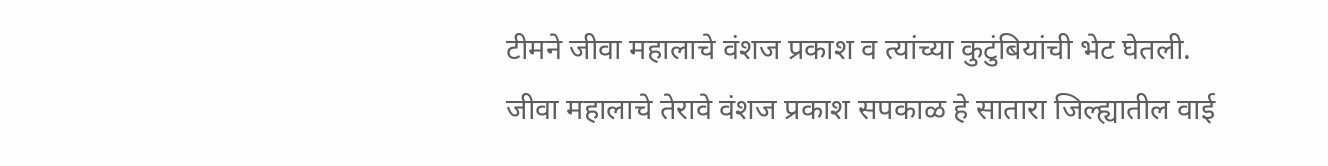टीमने जीवा महालाचे वंशज प्रकाश व त्यांच्या कुटुंबियांची भेट घेतली.
जीवा महालाचे तेरावे वंशज प्रकाश सपकाळ हे सातारा जिल्ह्यातील वाई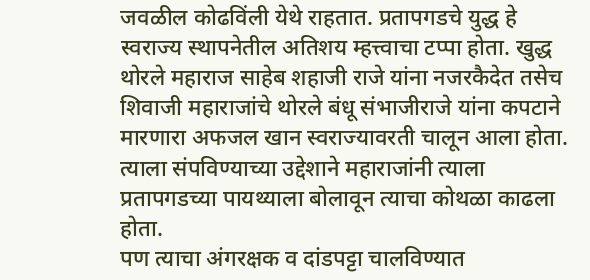जवळील कोढविंली येथे राहतात. प्रतापगडचे युद्ध हे स्वराज्य स्थापनेतील अतिशय म्हत्त्वाचा टप्पा होता. खुद्ध थोरले महाराज साहेब शहाजी राजे यांना नजरकैदेत तसेच शिवाजी महाराजांचे थोरले बंधू संभाजीराजे यांना कपटाने मारणारा अफजल खान स्वराज्यावरती चालून आला होता. त्याला संपविण्याच्या उद्देशाने महाराजांनी त्याला प्रतापगडच्या पायथ्याला बोलावून त्याचा कोथळा काढला होता.
पण त्याचा अंगरक्षक व दांडपट्टा चालविण्यात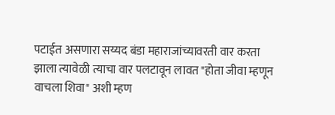पटाईत असणारा सय्यद बंडा महाराजांच्यावरती वार करता झाला त्यावेळी त्याचा वार पलटावून लावत "होता जीवा म्हणून वाचला शिवा" अशी म्हण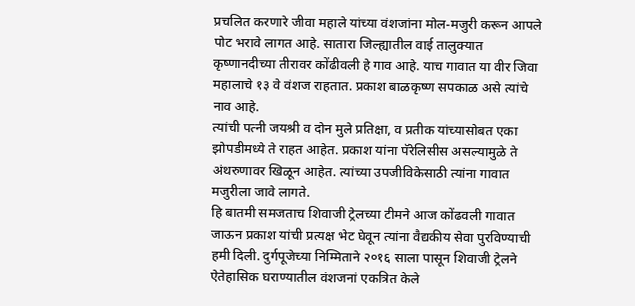प्रचलित करणारे जीवा महाले यांच्या वंशजांना मोल-मजुरी करून आपले पोट भरावे लागत आहे. सातारा जिल्ह्यातील वाई तालुक्यात कृष्णानदीच्या तीरावर कोंढीवली हे गाव आहे. याच गावात या वीर जिवा महालाचे १३ वे वंशज राहतात. प्रकाश बाळकृष्ण सपकाळ असे त्यांचे नाव आहे.
त्यांची पत्नी जयश्री व दोन मुले प्रतिक्षा, व प्रतीक यांच्यासोबत एका झोपडीमध्ये ते राहत आहेत. प्रकाश यांना पॅरेलिसीस असल्यामुळे ते अंथरुणावर खिळून आहेत. त्यांच्या उपजीविकेसाठी त्यांना गावात मजुरीला जावे लागते.
हि बातमी समजताच शिवाजी ट्रेलच्या टीमने आज कोंढवली गावात जाऊन प्रकाश यांची प्रत्यक्ष भेट घेवून त्यांना वैद्यकीय सेवा पुरविण्याची हमी दिली. दुर्गपूजेच्या निम्मिताने २०१६ साला पासून शिवाजी ट्रेलने ऐतेहासिक घराण्यातील वंशजनां एकत्रित केले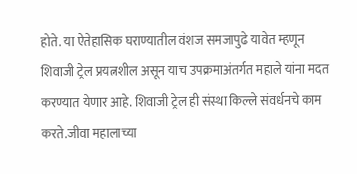होते. या ऐतेहासिक घराण्यातील वंशज समजापुढे यावेत म्हणून शिवाजी ट्रेल प्रयत्नशील असून याच उपक्रमाअंतर्गत महाले यांना मदत करण्यात येणार आहे. शिवाजी ट्रेल ही संस्था किल्ले संवर्धनचे काम करते.जीवा महालाच्या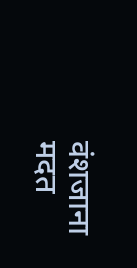वंशजाना मदत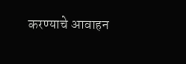करण्याचे आवाहन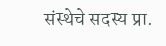संस्थेचे सदस्य प्रा.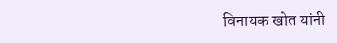विनायक खोत यांनी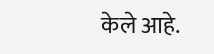केले आहे.